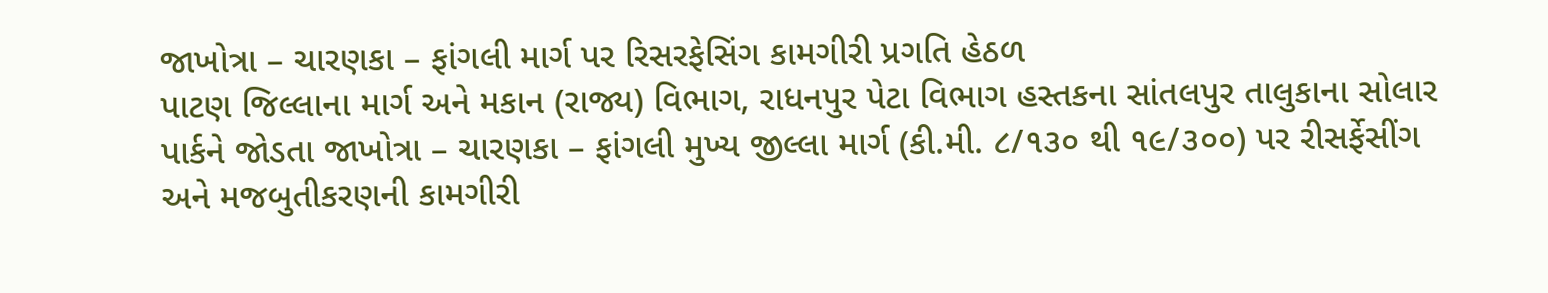જાખોત્રા – ચારણકા – ફાંગલી માર્ગ પર રિસરફેસિંગ કામગીરી પ્રગતિ હેઠળ
પાટણ જિલ્લાના માર્ગ અને મકાન (રાજ્ય) વિભાગ, રાધનપુર પેટા વિભાગ હસ્તકના સાંતલપુર તાલુકાના સોલાર પાર્કને જોડતા જાખોત્રા – ચારણકા – ફાંગલી મુખ્ય જીલ્લા માર્ગ (કી.મી. ૮/૧૩૦ થી ૧૯/૩૦૦) પર રીસર્ફેસીંગ અને મજબુતીકરણની કામગીરી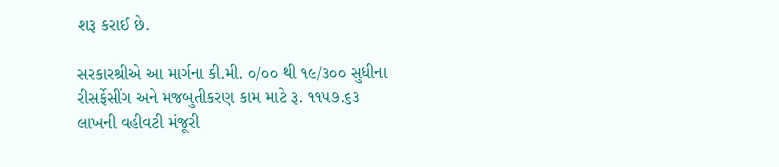શરૂ કરાઈ છે.

સરકારશ્રીએ આ માર્ગના કી.મી. ૦/૦૦ થી ૧૯/૩૦૦ સુધીના રીસર્ફેસીંગ અને મજબુતીકરણ કામ માટે રૂ. ૧૧૫૭.૬૩ લાખની વહીવટી મંજૂરી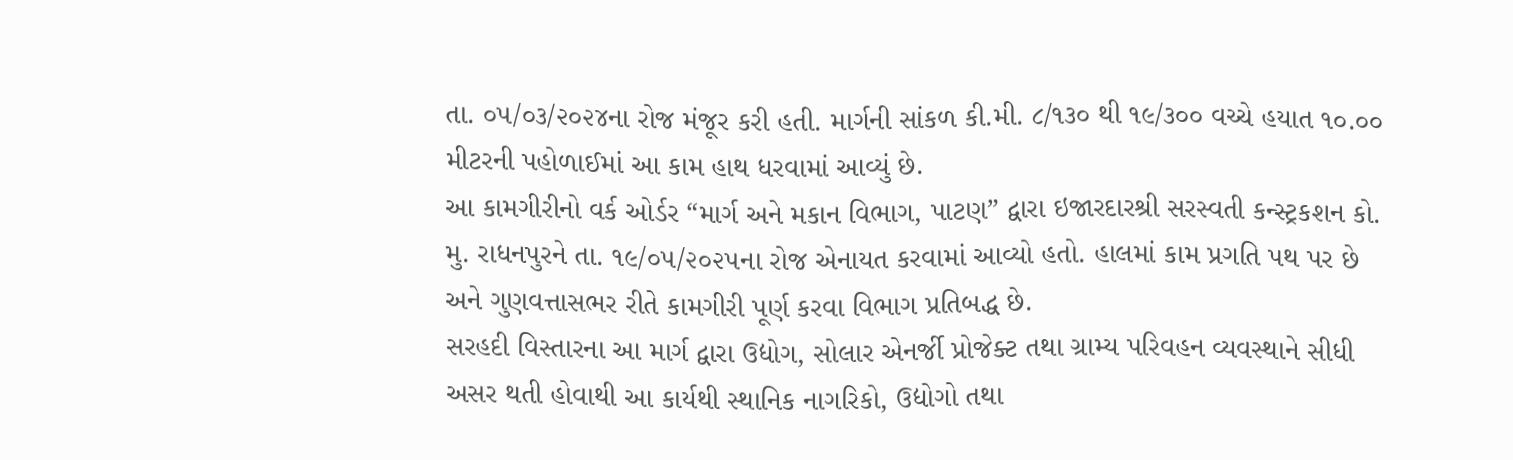તા. ૦૫/૦૩/૨૦૨૪ના રોજ મંજૂર કરી હતી. માર્ગની સાંકળ કી.મી. ૮/૧૩૦ થી ૧૯/૩૦૦ વચ્ચે હયાત ૧૦.૦૦ મીટરની પહોળાઈમાં આ કામ હાથ ધરવામાં આવ્યું છે.
આ કામગીરીનો વર્ક ઓર્ડર “માર્ગ અને મકાન વિભાગ, પાટણ” દ્વારા ઇજારદારશ્રી સરસ્વતી કન્સ્ટ્રકશન કો. મુ. રાધનપુરને તા. ૧૯/૦૫/૨૦૨૫ના રોજ એનાયત કરવામાં આવ્યો હતો. હાલમાં કામ પ્રગતિ પથ પર છે અને ગુણવત્તાસભર રીતે કામગીરી પૂર્ણ કરવા વિભાગ પ્રતિબદ્ધ છે.
સરહદી વિસ્તારના આ માર્ગ દ્વારા ઉદ્યોગ, સોલાર એનર્જી પ્રોજેક્ટ તથા ગ્રામ્ય પરિવહન વ્યવસ્થાને સીધી અસર થતી હોવાથી આ કાર્યથી સ્થાનિક નાગરિકો, ઉદ્યોગો તથા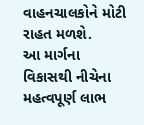વાહનચાલકોને મોટી રાહત મળશે.
આ માર્ગના વિકાસથી નીચેના મહત્વપૂર્ણ લાભ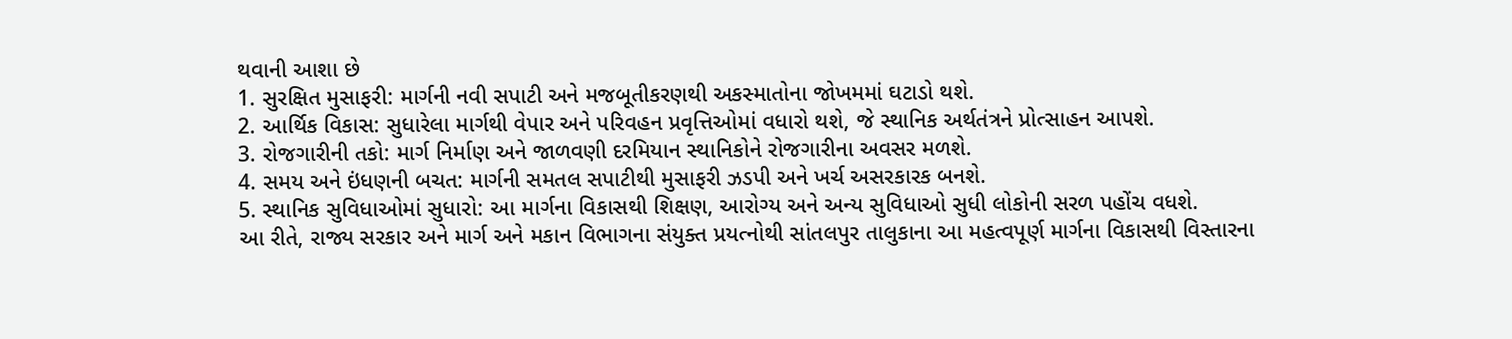થવાની આશા છે
1. સુરક્ષિત મુસાફરી: માર્ગની નવી સપાટી અને મજબૂતીકરણથી અકસ્માતોના જોખમમાં ઘટાડો થશે.
2. આર્થિક વિકાસ: સુધારેલા માર્ગથી વેપાર અને પરિવહન પ્રવૃત્તિઓમાં વધારો થશે, જે સ્થાનિક અર્થતંત્રને પ્રોત્સાહન આપશે.
3. રોજગારીની તકો: માર્ગ નિર્માણ અને જાળવણી દરમિયાન સ્થાનિકોને રોજગારીના અવસર મળશે.
4. સમય અને ઇંધણની બચત: માર્ગની સમતલ સપાટીથી મુસાફરી ઝડપી અને ખર્ચ અસરકારક બનશે.
5. સ્થાનિક સુવિધાઓમાં સુધારો: આ માર્ગના વિકાસથી શિક્ષણ, આરોગ્ય અને અન્ય સુવિધાઓ સુધી લોકોની સરળ પહોંચ વધશે.
આ રીતે, રાજ્ય સરકાર અને માર્ગ અને મકાન વિભાગના સંયુક્ત પ્રયત્નોથી સાંતલપુર તાલુકાના આ મહત્વપૂર્ણ માર્ગના વિકાસથી વિસ્તારના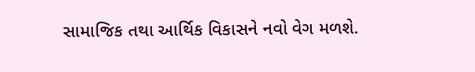સામાજિક તથા આર્થિક વિકાસને નવો વેગ મળશે.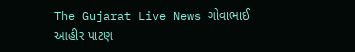The Gujarat Live News ગોવાભાઈ આહીર પાટણ